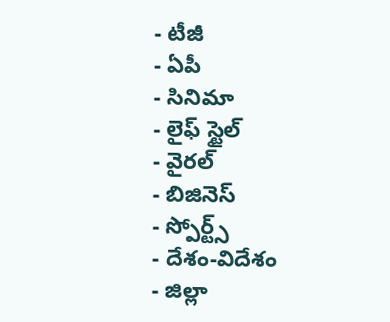- టీజీ
- ఏపీ
- సినిమా
- లైఫ్ స్టైల్
- వైరల్
- బిజినెస్
- స్పోర్ట్స్
- దేశం-విదేశం
- జిల్లా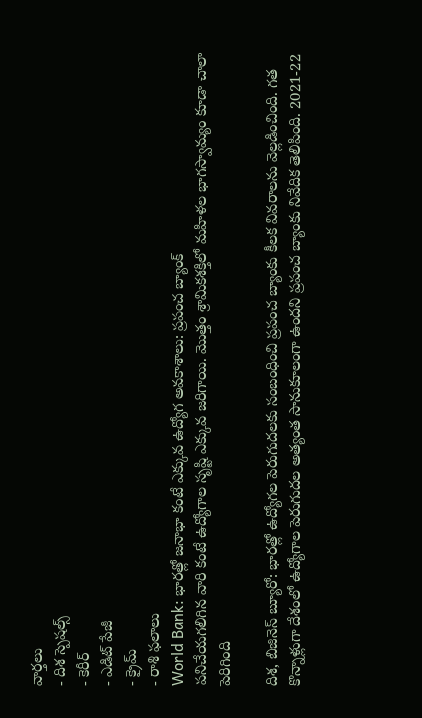వార్తలు
- దిశ స్పెషల్స్
- కెరీర్
- ఎడిట్ పేజీ
- క్రైమ్
- రాశి ఫలాలు
World Bank: భారత్లో జనాభా కంటే ఎక్కువ ఉద్యోగ అవకాశాలు: ప్రపంచ బ్యాంక్
పనిచేయగలిగిన వారి కంటే ఉద్యోగాల సృష్టి ఎక్కువ జరిగాయి. మొత్తం శ్రామికశక్తిలో మహిళల భాగస్వామ్యం కూడా చాలా పెరిగింది

దిశ, బిజినెస్ బ్యూరో: భారత్లో ఉద్యోగల పెరుగుదలకు సంబంధించి ప్రపంచ బ్యాంకు కీలక వివరాలను వెల్లడించింది. గత కొన్నాళ్లుగా దేశంలో ఉద్యోగాల పెరుగుదల అత్యంత సానుకూలంగా ఉందని ప్రపంచ బ్యాంకు నివేదిక తెలిపింది. 2021-22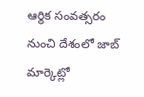ఆర్థిక సంవత్సరం నుంచి దేశంలో జాబ్ మార్కెట్లో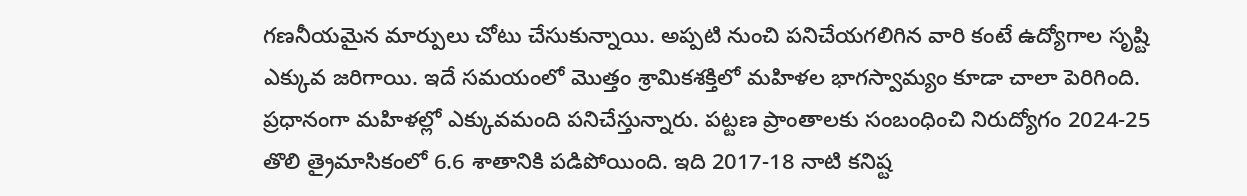గణనీయమైన మార్పులు చోటు చేసుకున్నాయి. అప్పటి నుంచి పనిచేయగలిగిన వారి కంటే ఉద్యోగాల సృష్టి ఎక్కువ జరిగాయి. ఇదే సమయంలో మొత్తం శ్రామికశక్తిలో మహిళల భాగస్వామ్యం కూడా చాలా పెరిగింది. ప్రధానంగా మహిళల్లో ఎక్కువమంది పనిచేస్తున్నారు. పట్టణ ప్రాంతాలకు సంబంధించి నిరుద్యోగం 2024-25 తొలి త్రైమాసికంలో 6.6 శాతానికి పడిపోయింది. ఇది 2017-18 నాటి కనిష్ట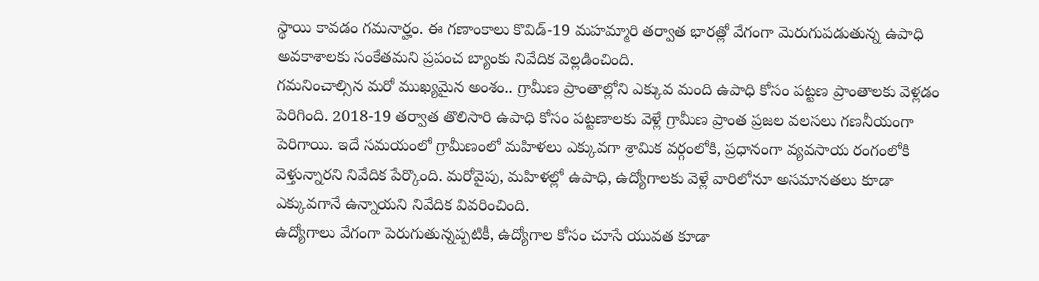స్థాయి కావడం గమనార్హం. ఈ గణాంకాలు కొవిడ్-19 మహమ్మారి తర్వాత భారత్లో వేగంగా మెరుగుపడుతున్న ఉపాధి అవకాశాలకు సంకేతమని ప్రపంచ బ్యాంకు నివేదిక వెల్లడించింది.
గమనించాల్సిన మరో ముఖ్యమైన అంశం.. గ్రామీణ ప్రాంతాల్లోని ఎక్కువ మంది ఉపాధి కోసం పట్టణ ప్రాంతాలకు వెళ్లడం పెరిగింది. 2018-19 తర్వాత తొలిసారి ఉపాధి కోసం పట్టణాలకు వెళ్లే గ్రామీణ ప్రాంత ప్రజల వలసలు గణనీయంగా పెరిగాయి. ఇదే సమయంలో గ్రామీణంలో మహిళలు ఎక్కువగా శ్రామిక వర్గంలోకి, ప్రధానంగా వ్యవసాయ రంగంలోకి వెళ్తున్నారని నివేదిక పేర్కొంది. మరోవైపు, మహిళల్లో ఉపాధి, ఉద్యోగాలకు వెళ్లే వారిలోనూ అసమానతలు కూడా ఎక్కువగానే ఉన్నాయని నివేదిక వివరించింది.
ఉద్యోగాలు వేగంగా పెరుగుతున్నప్పటికీ, ఉద్యోగాల కోసం చూసే యువత కూడా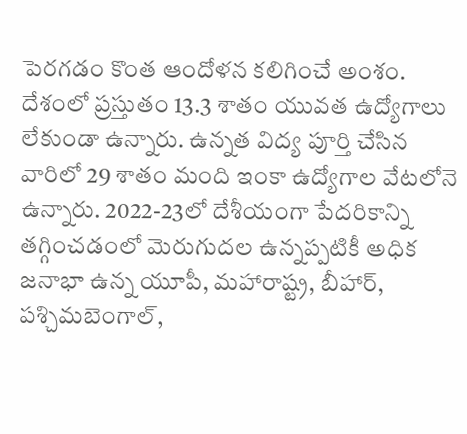పెరగడం కొంత ఆందోళన కలిగించే అంశం. దేశంలో ప్రస్తుతం 13.3 శాతం యువత ఉద్యోగాలు లేకుండా ఉన్నారు. ఉన్నత విద్య పూర్తి చేసిన వారిలో 29 శాతం మంది ఇంకా ఉద్యోగాల వేటలోనె ఉన్నారు. 2022-23లో దేశీయంగా పేదరికాన్ని తగ్గించడంలో మెరుగుదల ఉన్నప్పటికీ అధిక జనాభా ఉన్న యూపీ, మహారాష్ట్ర, బీహార్, పశ్చిమబెంగాల్,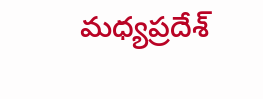మధ్యప్రదేశ్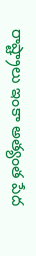రాష్ట్రాలు ఇంకా అత్యంత పేద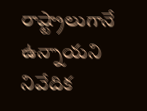రాష్ట్రాలుగానే ఉన్నాయని నివేదిక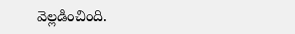వెల్లడించింది.